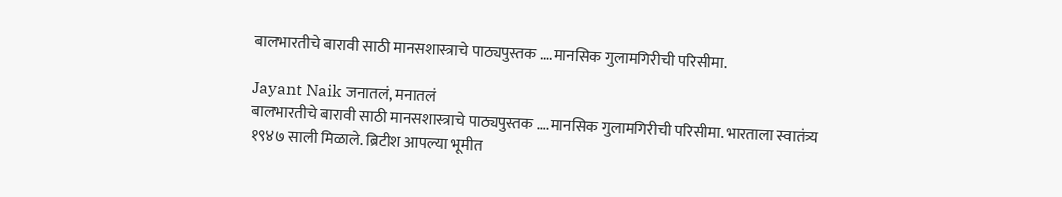बालभारतीचे बारावी साठी मानसशास्त्राचे पाठ्यपुस्तक ….मानसिक गुलामगिरीची परिसीमा.

Jayant Naik जनातलं, मनातलं
बालभारतीचे बारावी साठी मानसशास्त्राचे पाठ्यपुस्तक ….मानसिक गुलामगिरीची परिसीमा. भारताला स्वातंत्र्य १९४७ साली मिळाले. ब्रिटीश आपल्या भूमीत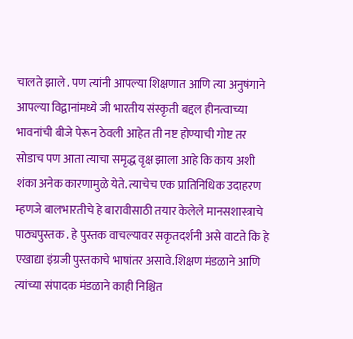चालते झाले . पण त्यांनी आपल्या शिक्षणात आणि त्या अनुषंगाने आपल्या विद्वानांमध्ये जी भारतीय संस्कृती बद्दल हीनत्वाच्या भावनांची बीजे पेरून ठेवली आहेत ती नष्ट होण्याची गोष्ट तर सोडाच पण आता त्याचा समृद्ध वृक्ष झाला आहे कि काय अशी शंका अनेक कारणामुळे येते. त्याचेच एक प्रातिनिधिक उदाहरण म्हणजे बालभारतीचे हे बारावीसाठी तयार केलेले मानसशास्त्राचे पाठ्यपुस्तक . हे पुस्तक वाचल्यावर सकृतदर्शनी असे वाटते कि हे एखाद्या इंग्रजी पुस्तकाचे भाषांतर असावे.शिक्षण मंडळाने आणि त्यांच्या संपादक मंडळाने काही निश्चित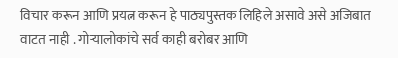विचार करून आणि प्रयत्न करून हे पाठ्यपुस्तक लिहिले असावे असे अजिबात वाटत नाही . गोऱ्यालोकांचे सर्व काही बरोबर आणि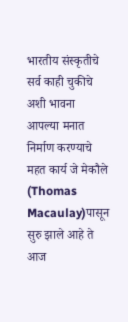भारतीय संस्कृतीचे सर्व काही चुकीचे अशी भावना आपल्या मनात निर्माण करण्याचे महत कार्य जे मेकौले (Thomas Macaulay)पासून सुरु झाले आहे ते आज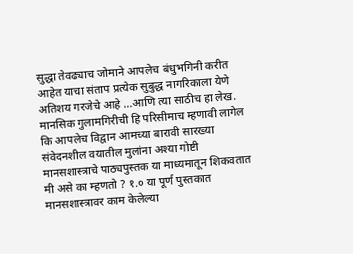सुद्धा तेवढ्याच जोमाने आपलेच बंधुभगिनी करीत आहेत याचा संताप प्रत्येक सुबुद्ध नागरिकाला येणे अतिशय गरजेचे आहे ...आणि त्या साठीच हा लेख. मानसिक गुलामगिरीची हि परिसीमाच म्हणावी लागेल कि आपलेच विद्वान आमच्या बारावी सारख्या संवेदनशील वयातील मुलांना अश्या गोष्टी मानसशास्त्राचे पाठ्यपुस्तक या माध्यमातून शिकवतात मी असे का म्हणतो ? १.० या पूर्ण पुस्तकात मानसशास्त्रावर काम केलेल्या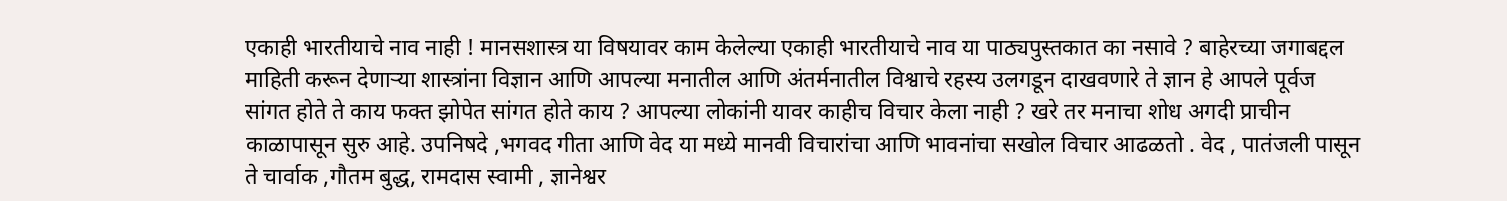एकाही भारतीयाचे नाव नाही ! मानसशास्त्र या विषयावर काम केलेल्या एकाही भारतीयाचे नाव या पाठ्यपुस्तकात का नसावे ? बाहेरच्या जगाबद्दल माहिती करून देणाऱ्या शास्त्रांना विज्ञान आणि आपल्या मनातील आणि अंतर्मनातील विश्वाचे रहस्य उलगडून दाखवणारे ते ज्ञान हे आपले पूर्वज सांगत होते ते काय फक्त झोपेत सांगत होते काय ? आपल्या लोकांनी यावर काहीच विचार केला नाही ? खरे तर मनाचा शोध अगदी प्राचीन काळापासून सुरु आहे. उपनिषदे ,भगवद गीता आणि वेद या मध्ये मानवी विचारांचा आणि भावनांचा सखोल विचार आढळतो . वेद , पातंजली पासून ते चार्वाक ,गौतम बुद्ध, रामदास स्वामी , ज्ञानेश्वर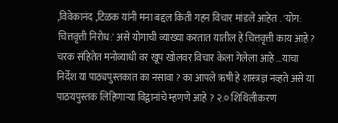,विवेकानंद ,टिळक यांनी मना बद्दल किती गहन विचार मांडले आहेत . 'योग: चित्तवृत्ती निरोध:' असे योगाची व्याख्या करतात यातील हे चित्तवृत्ती काय आहे ? चरक संहितेत मनोव्याधी वर खूप खोलवर विचार केला गेलेला आहे ...याचा निर्देश या पाठ्यपुस्तकात का नसावा ? का आपले ऋषी हे शास्त्रज्ञ नव्हते असे या पाठयपुस्तक लिहिणाऱ्या विद्वानांचे म्हणणे आहे ? २.० शिथिलीकरण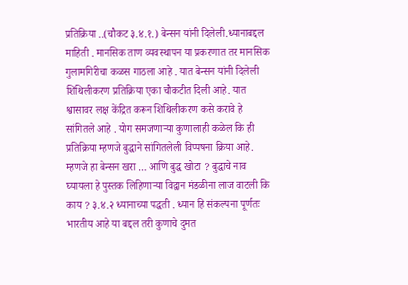प्रतिक्रिया ..(चौकट ३.४.१.) बेन्सन यांनी दिलेली.ध्यानाबद्दल माहिती . मानसिक ताण व्यवस्थापन या प्रकरणात तर मानसिक गुलामगिरीचा कळस गाठला आहे . यात बेन्सन यांनी दिलेली शिथिलीकरण प्रतिक्रिया एका चौकटीत दिली आहे. यात श्वासावर लक्ष केंद्रित करून शिथिलीकरण कसे करावे हे सांगितले आहे . योग समजणाऱ्या कुणालाही कळेल कि ही प्रतिक्रिया म्हणजे बुद्धाने सांगितलेली विप्पषना क्रिया आहे. म्हणजे हा बेन्सन खरा … आणि बुद्ध खोटा ? बुद्धाचे नाव घ्यायला हे पुस्तक लिहिणाऱ्या विद्वान मंडळीना लाज वाटली कि काय ? ३.४.२ ध्यानाच्या पद्धती . ध्यान हि संकल्पना पूर्णतः भारतीय आहे या बद्दल तरी कुणाचे दुमत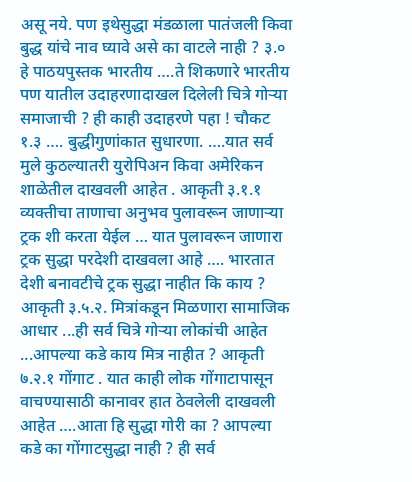असू नये. पण इथेसुद्धा मंडळाला पातंजली किवा बुद्ध यांचे नाव घ्यावे असे का वाटले नाही ? ३.० हे पाठयपुस्तक भारतीय ….ते शिकणारे भारतीय पण यातील उदाहरणादाखल दिलेली चित्रे गोऱ्या समाजाची ? ही काही उदाहरणे पहा ! चौकट १.३ …. बुद्धीगुणांकात सुधारणा. ….यात सर्व मुले कुठल्यातरी युरोपिअन किवा अमेरिकन शाळेतील दाखवली आहेत . आकृती ३.१.१ व्यक्तीचा ताणाचा अनुभव पुलावरून जाणाऱ्या ट्रक शी करता येईल … यात पुलावरून जाणारा ट्रक सुद्धा परदेशी दाखवला आहे …. भारतात देशी बनावटीचे ट्रक सुद्धा नाहीत कि काय ? आकृती ३.५.२. मित्रांकडून मिळणारा सामाजिक आधार ...ही सर्व चित्रे गोऱ्या लोकांची आहेत ...आपल्या कडे काय मित्र नाहीत ? आकृती ७.२.१ गोंगाट . यात काही लोक गोंगाटापासून वाचण्यासाठी कानावर हात ठेवलेली दाखवली आहेत ….आता हि सुद्धा गोरी का ? आपल्या कडे का गोंगाटसुद्धा नाही ? ही सर्व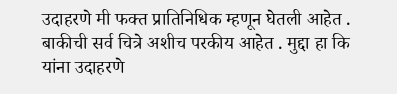उदाहरणे मी फक्त प्रातिनिधिक म्हणून घेतली आहेत . बाकीची सर्व चित्रे अशीच परकीय आहेत . मुद्दा हा कि यांना उदाहरणे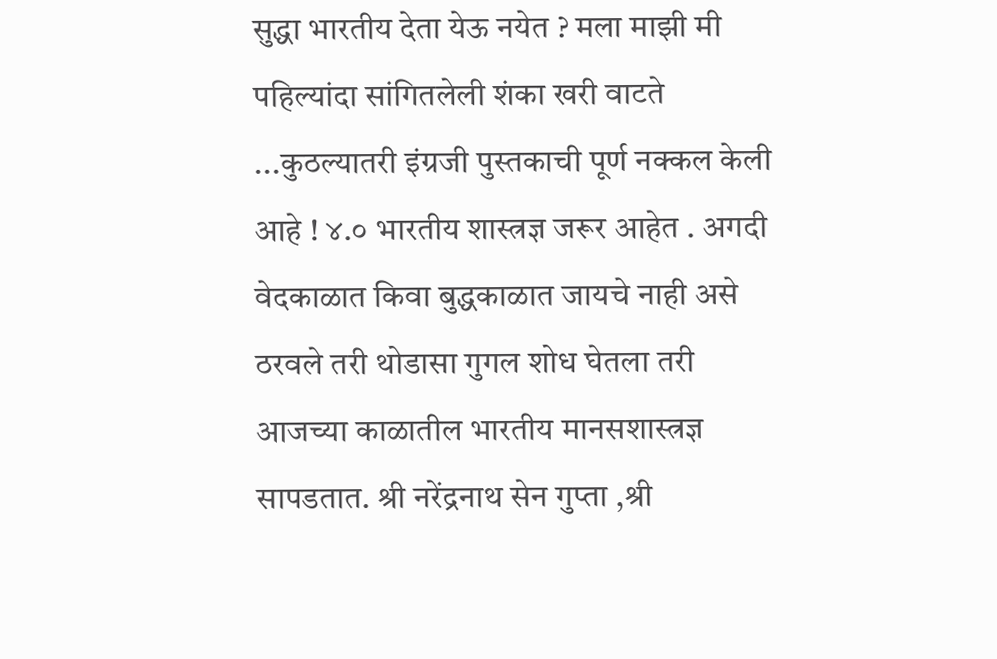सुद्धा भारतीय देता येऊ नयेत ? मला माझी मी पहिल्यांदा सांगितलेली शंका खरी वाटते ...कुठल्यातरी इंग्रजी पुस्तकाची पूर्ण नक्कल केली आहे ! ४.० भारतीय शास्त्रज्ञ जरूर आहेत . अगदी वेदकाळात किवा बुद्धकाळात जायचे नाही असे ठरवले तरी थोडासा गुगल शोध घेतला तरी आजच्या काळातील भारतीय मानसशास्त्रज्ञ सापडतात. श्री नरेंद्रनाथ सेन गुप्ता ,श्री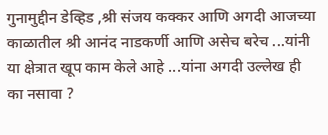गुनामुद्दीन डेव्हिड ,श्री संजय कक्कर आणि अगदी आजच्या काळातील श्री आनंद नाडकर्णी आणि असेच बरेच ...यांनी या क्षेत्रात खूप काम केले आहे ...यांना अगदी उल्लेख ही का नसावा ?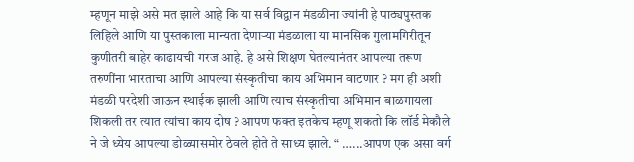म्हणून माझे असे मत झाले आहे कि या सर्व विद्वान मंडळीना ज्यांनी हे पाठ्यपुस्तक लिहिले आणि या पुस्तकाला मान्यता देणाऱ्या मंडळाला या मानसिक गुलामगिरीतून कुणीतरी बाहेर काढायची गरज आहे. हे असे शिक्षण घेतल्यानंतर आपल्या तरूण तरुणींना भारताचा आणि आपल्या संस्कृतीचा काय अभिमान वाटणार ? मग ही अशी मंडळी परदेशी जाऊन स्थाईक झाली आणि त्याच संस्कृतीचा अभिमान बाळगायला शिकली तर त्यात त्यांचा काय दोष ? आपण फक्त इतकेच म्हणू शकतो कि लॉर्ड मेकौले ने जे ध्येय आपल्या डोळ्यासमोर ठेवले होते ते साध्य झाले. “ …...आपण एक असा वर्ग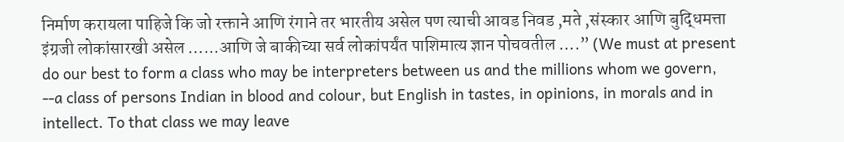निर्माण करायला पाहिजे कि जो रक्ताने आणि रंगाने तर भारतीय असेल पण त्याची आवड निवड ,मते ,संस्कार आणि बुद्धिमत्ता इंग्रजी लोकांसारखी असेल …...आणि जे बाकीच्या सर्व लोकांपर्यंत पाशिमात्य ज्ञान पोचवतील ….” (We must at present do our best to form a class who may be interpreters between us and the millions whom we govern, --a class of persons Indian in blood and colour, but English in tastes, in opinions, in morals and in intellect. To that class we may leave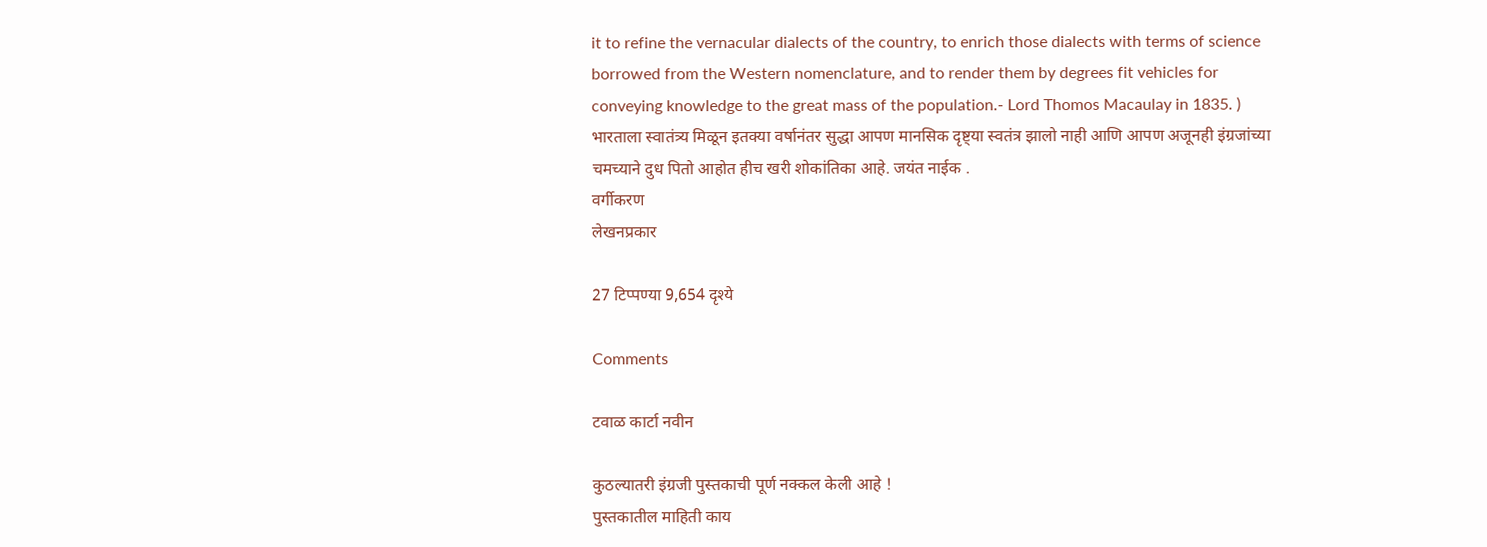it to refine the vernacular dialects of the country, to enrich those dialects with terms of science borrowed from the Western nomenclature, and to render them by degrees fit vehicles for conveying knowledge to the great mass of the population.- Lord Thomos Macaulay in 1835. ) भारताला स्वातंत्र्य मिळून इतक्या वर्षानंतर सुद्धा आपण मानसिक दृष्ट्या स्वतंत्र झालो नाही आणि आपण अजूनही इंग्रजांच्या चमच्याने दुध पितो आहोत हीच खरी शोकांतिका आहे. जयंत नाईक .
वर्गीकरण
लेखनप्रकार

27 टिप्पण्या 9,654 दृश्ये

Comments

टवाळ कार्टा नवीन

कुठल्यातरी इंग्रजी पुस्तकाची पूर्ण नक्कल केली आहे !
पुस्तकातील माहिती काय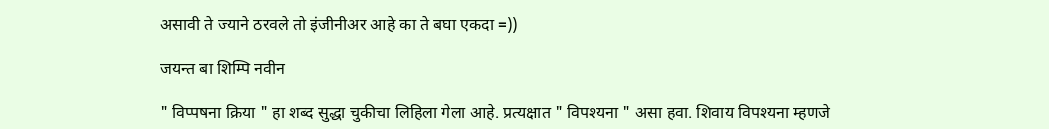असावी ते ज्याने ठरवले तो इंजीनीअर आहे का ते बघा एकदा =))

जयन्त बा शिम्पि नवीन

" विप्पषना क्रिया " हा शब्द सुद्धा चुकीचा लिहिला गेला आहे. प्रत्यक्षात " विपश्यना " असा हवा. शिवाय विपश्यना म्हणजे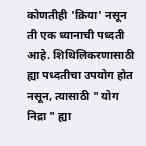कोणतीही 'क्रिया' नसून ती एक ध्यानाची पध्दती आहे. शिथिलिकरणासाठी ह्या पध्दतीचा उपयोग होत नसून, त्यासाठी " योग निद्रा " ह्या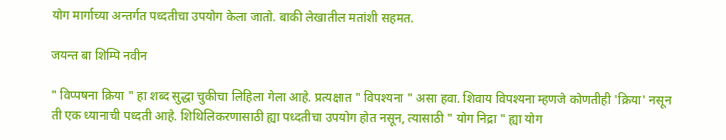योग मार्गाच्या अन्तर्गत पध्दतीचा उपयोग केला जातो. बाकी लेखातील मतांशी सहमत.

जयन्त बा शिम्पि नवीन

" विप्पषना क्रिया " हा शब्द सुद्धा चुकीचा लिहिला गेला आहे. प्रत्यक्षात " विपश्यना " असा हवा. शिवाय विपश्यना म्हणजे कोणतीही 'क्रिया' नसून ती एक ध्यानाची पध्दती आहे. शिथिलिकरणासाठी ह्या पध्दतीचा उपयोग होत नसून, त्यासाठी " योग निद्रा " ह्या योग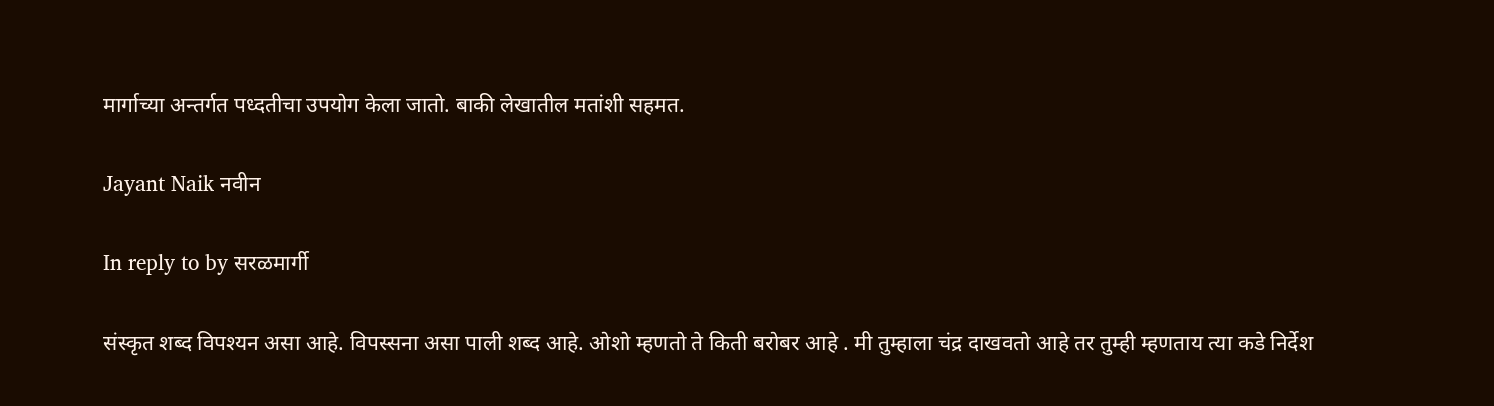मार्गाच्या अन्तर्गत पध्दतीचा उपयोग केला जातो. बाकी लेखातील मतांशी सहमत.

Jayant Naik नवीन

In reply to by सरळमार्गी

संस्कृत शब्द विपश्यन असा आहे. विपस्सना असा पाली शब्द आहे. ओशो म्हणतो ते किती बरोबर आहे . मी तुम्हाला चंद्र दाखवतो आहे तर तुम्ही म्हणताय त्या कडे निर्देश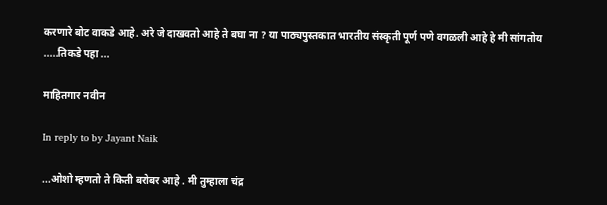करणारे बोट वाकडे आहे. अरे जे दाखवतो आहे ते बघा ना ? या पाठ्यपुस्तकात भारतीय संस्कृती पूर्ण पणे वगळली आहे हे मी सांगतोय .....तिकडे पहा ...

माहितगार नवीन

In reply to by Jayant Naik

...ओशो म्हणतो ते किती बरोबर आहे . मी तुम्हाला चंद्र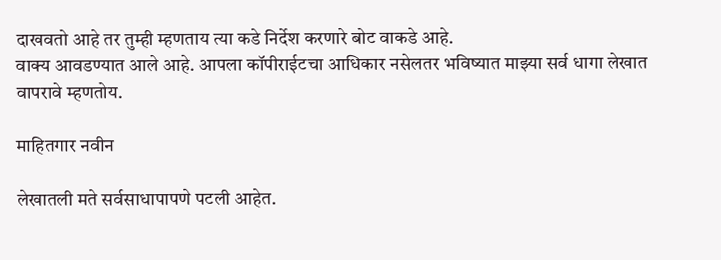दाखवतो आहे तर तुम्ही म्हणताय त्या कडे निर्देश करणारे बोट वाकडे आहे.
वाक्य आवडण्यात आले आहे. आपला कॉपीराईटचा आधिकार नसेलतर भविष्यात माझ्या सर्व धागा लेखात वापरावे म्हणतोय.

माहितगार नवीन

लेखातली मते सर्वसाधापापणे पटली आहेत.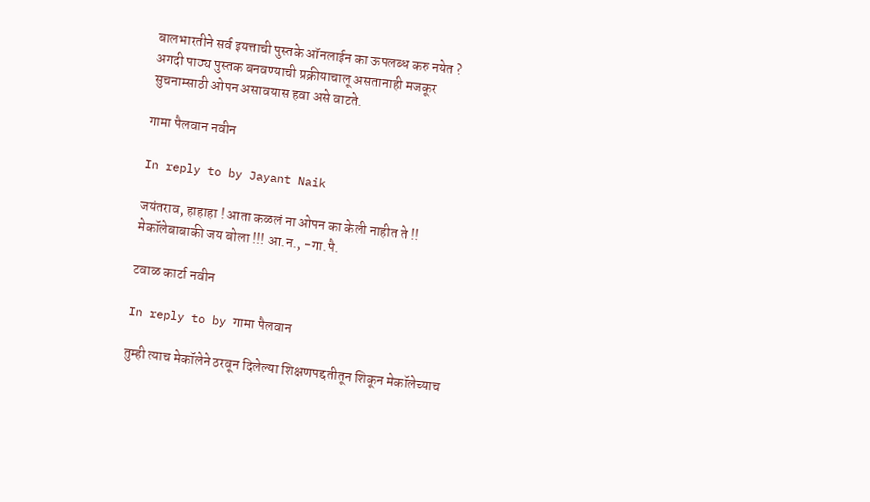बालभारतीने सर्व इयत्ताची पुस्तके ऑनलाईन का ऊपलब्ध करु नयेत ? अगदी पाठ्य पुस्तक बनवण्याची प्रक्रीयाचालू असतानाही मजकूर सुचनाम्साठी ओपन असावयास हवा असे वाटते.

गामा पैलवान नवीन

In reply to by Jayant Naik

जयंतराव, हाहाहा ! आता कळलं ना ओपन का केली नाहीत ते !! मेकॉलेबाबाकी जय बोला !!! आ.न., -गा.पै.

टवाळ कार्टा नवीन

In reply to by गामा पैलवान

तुम्ही त्याच मेकॉलेने ठरवून दिलेल्या शिक्षणपद्दतीतून शिकून मेकॉलेच्याच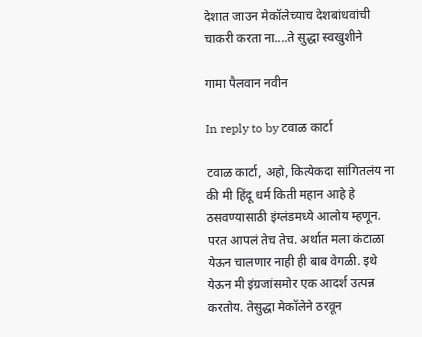देशात जाउन मेकॉलेच्याच देशबांधवांची चाकरी करता ना....ते सुद्धा स्वखुशीने

गामा पैलवान नवीन

In reply to by टवाळ कार्टा

टवाळ कार्टा, अहो, कित्येकदा सांगितलंय ना की मी हिंदू धर्म किती महान आहे हे ठसवण्यासाठी इंग्लंडमध्ये आलोय म्हणून. परत आपलं तेच तेच. अर्थात मला कंटाळा येऊन चालणार नाही ही बाब वेगळी. इथे येऊन मी इंग्रजांसमोर एक आदर्श उत्पन्न करतोय. तेसुद्धा मेकॉलेने ठरवून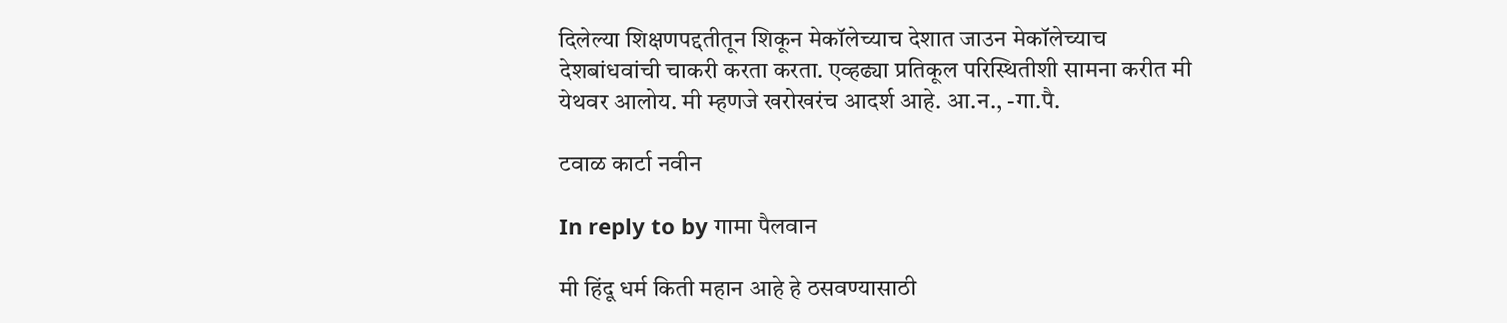दिलेल्या शिक्षणपद्दतीतून शिकून मेकॉलेच्याच देशात जाउन मेकॉलेच्याच देशबांधवांची चाकरी करता करता. एव्हढ्या प्रतिकूल परिस्थितीशी सामना करीत मी येथवर आलोय. मी म्हणजे खरोखरंच आदर्श आहे. आ.न., -गा.पै.

टवाळ कार्टा नवीन

In reply to by गामा पैलवान

मी हिंदू धर्म किती महान आहे हे ठसवण्यासाठी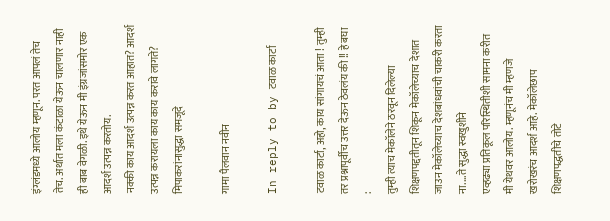इंग्लंडमध्ये आलोय म्हणून. परत आपलं तेच तेच. अर्थात मला कंटाळा येऊन चालणार नाही ही बाब वेगळी. इथे येऊन मी इंग्रजांसमोर एक आदर्श उत्पन्न करतोय.
नक्की काय आदर्श उत्पन्न करत आहात? आदर्श उत्पन्न करायला काय काय करावे लागते? मिपाकरांनासुद्धा समजूदे

गामा पैलवान नवीन

In reply to by टवाळ कार्टा

टवाळ कार्टा, अहो, काय सांगायचं आता ! तुम्ही तर प्रश्नापूर्वीच उत्तर देऊन ठेवलंय की !! हे बघा :
तुम्ही त्याच मेकॉलेने ठरवून दिलेल्या शिक्षणपद्दतीतून शिकून मेकॉलेच्याच देशात जाउन मेकॉलेच्याच देशबांधवांची चाकरी करता ना....ते सुद्धा स्वखुशीने
एव्हढ्या प्रतिकूल परिस्थितीशी सामना करीत मी येथवर आलोय. म्हणूनंच मी म्हणजे खरोखरंच आदर्श आहे. मेकॉलेछाप शिक्षणपद्धतीचे तोटे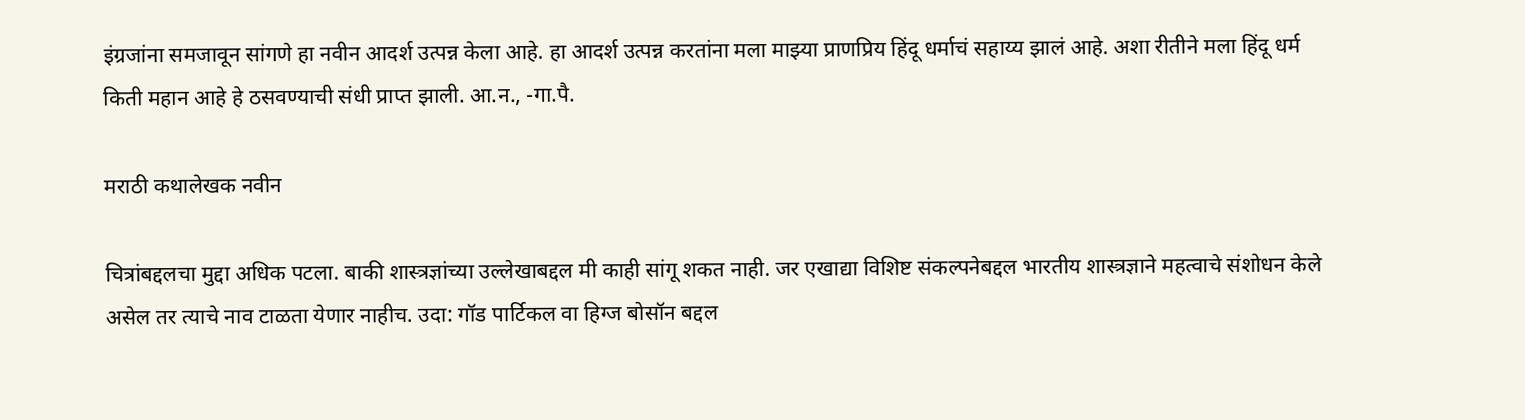इंग्रजांना समजावून सांगणे हा नवीन आदर्श उत्पन्न केला आहे. हा आदर्श उत्पन्न करतांना मला माझ्या प्राणप्रिय हिंदू धर्माचं सहाय्य झालं आहे. अशा रीतीने मला हिंदू धर्म किती महान आहे हे ठसवण्याची संधी प्राप्त झाली. आ.न., -गा.पै.

मराठी कथालेखक नवीन

चित्रांबद्दलचा मुद्दा अधिक पटला. बाकी शास्त्रज्ञांच्या उल्लेखाबद्दल मी काही सांगू शकत नाही. जर एखाद्या विशिष्ट संकल्पनेबद्दल भारतीय शास्त्रज्ञाने महत्वाचे संशोधन केले असेल तर त्याचे नाव टाळता येणार नाहीच. उदा: गॉड पार्टिकल वा हिग्ज बोसॉन बद्दल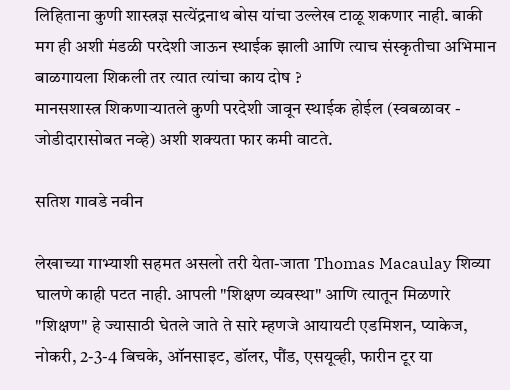लिहिताना कुणी शास्त्रज्ञ सत्येंद्रनाथ बोस यांचा उल्लेख टाळू शकणार नाही. बाकी
मग ही अशी मंडळी परदेशी जाऊन स्थाईक झाली आणि त्याच संस्कृतीचा अभिमान बाळगायला शिकली तर त्यात त्यांचा काय दोष ?
मानसशास्त्र शिकणार्‍यातले कुणी परदेशी जावून स्थाईक होईल (स्वबळावर - जोडीदारासोबत नव्हे) अशी शक्यता फार कमी वाटते.

सतिश गावडे नवीन

लेखाच्या गाभ्याशी सहमत असलो तरी येता-जाता Thomas Macaulay शिव्या घालणे काही पटत नाही. आपली "शिक्षण व्यवस्था" आणि त्यातून मिळणारे "शिक्षण" हे ज्यासाठी घेतले जाते ते सारे म्हणजे आयायटी एडमिशन, प्याकेज, नोकरी, 2-3-4 बिचके, ऑनसाइट, डॉलर, पौंड, एसयूव्ही, फारीन टूर या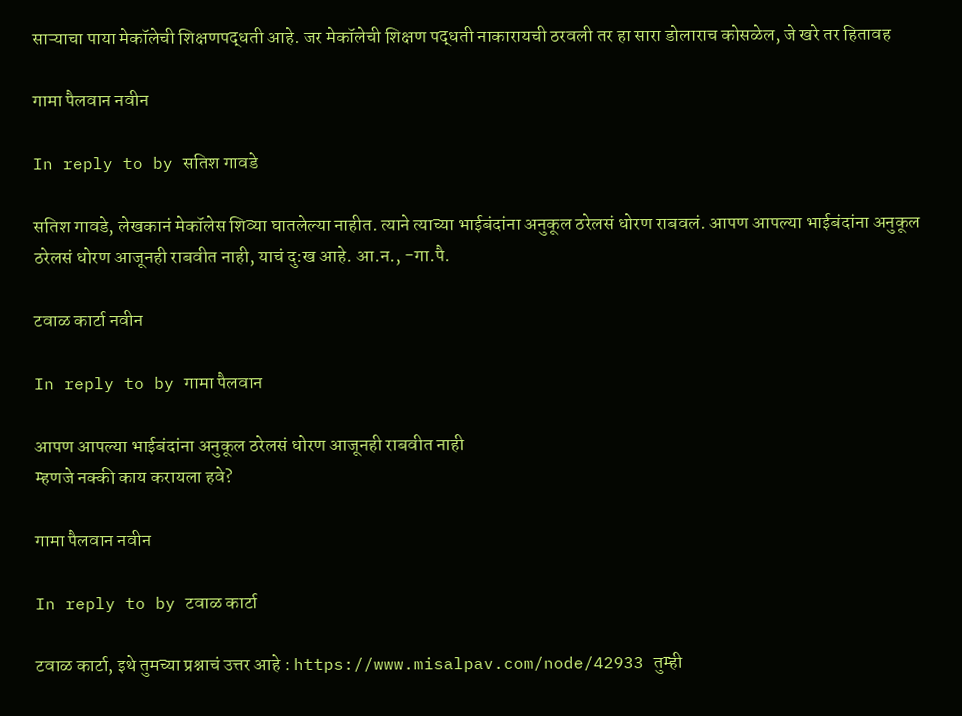साऱ्याचा पाया मेकॉलेची शिक्षणपद्धती आहे. जर मेकॉलेची शिक्षण पद्धती नाकारायची ठरवली तर हा सारा डोलाराच कोसळेल, जे खरे तर हितावह

गामा पैलवान नवीन

In reply to by सतिश गावडे

सतिश गावडे, लेखकानं मेकॉलेस शिव्या घातलेल्या नाहीत. त्याने त्याच्या भाईबंदांना अनुकूल ठरेलसं धोरण राबवलं. आपण आपल्या भाईबंदांना अनुकूल ठरेलसं धोरण आजूनही राबवीत नाही, याचं दु:ख आहे. आ.न., -गा.पै.

टवाळ कार्टा नवीन

In reply to by गामा पैलवान

आपण आपल्या भाईबंदांना अनुकूल ठरेलसं धोरण आजूनही राबवीत नाही
म्हणजे नक्की काय करायला हवे?

गामा पैलवान नवीन

In reply to by टवाळ कार्टा

टवाळ कार्टा, इथे तुमच्या प्रश्नाचं उत्तर आहे : https://www.misalpav.com/node/42933 तुम्ही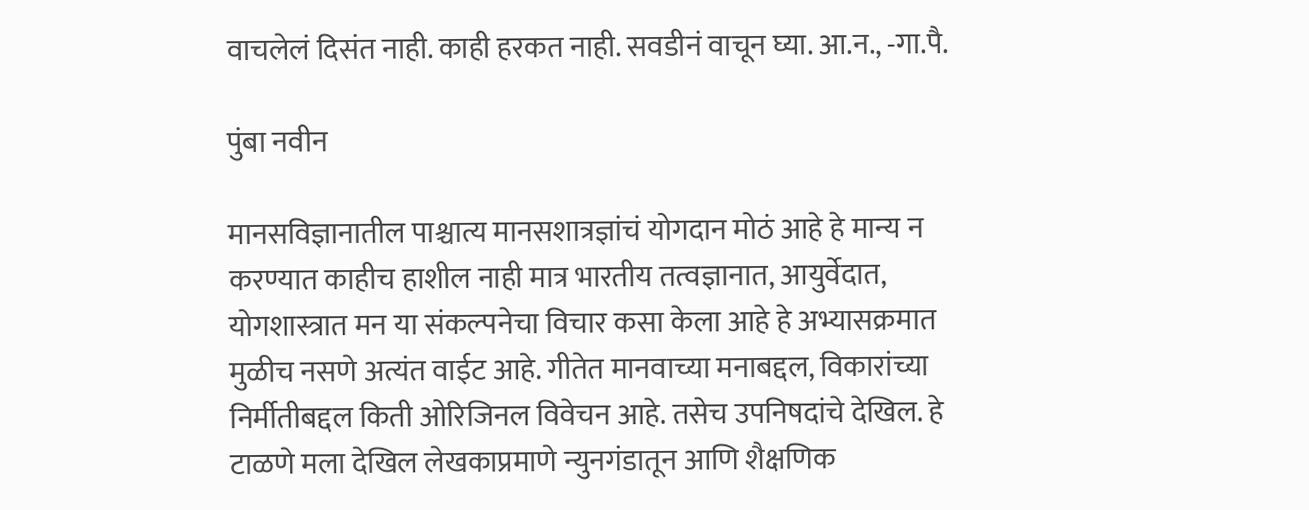वाचलेलं दिसंत नाही. काही हरकत नाही. सवडीनं वाचून घ्या. आ.न., -गा.पै.

पुंबा नवीन

मानसविज्ञानातील पाश्चात्य मानसशात्रज्ञांचं योगदान मोठं आहे हे मान्य न करण्यात काहीच हाशील नाही मात्र भारतीय तत्वज्ञानात, आयुर्वेदात, योगशास्त्रात मन या संकल्पनेचा विचार कसा केला आहे हे अभ्यासक्रमात मुळीच नसणे अत्यंत वाईट आहे. गीतेत मानवाच्या मनाबद्दल, विकारांच्या निर्मीतीबद्दल किती ओरिजिनल विवेचन आहे. तसेच उपनिषदांचे देखिल. हे टाळणे मला देखिल लेखकाप्रमाणे न्युनगंडातून आणि शैक्षणिक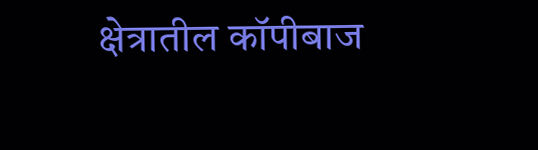क्षेत्रातील कॉपीबाज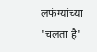लफंग्यांच्या 'चलता है'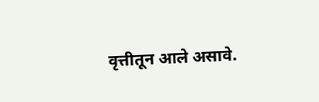वृत्तीतून आले असावे.